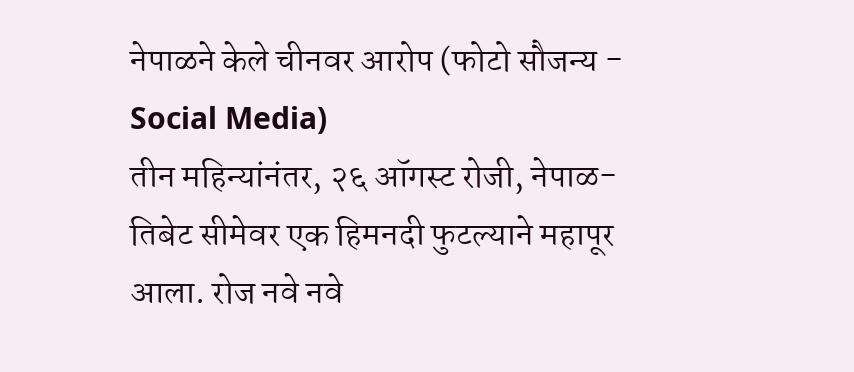नेपाळने केले चीनवर आरोप (फोटो सौजन्य - Social Media)
तीन महिन्यांनंतर, २६ ऑगस्ट रोजी, नेपाळ-तिबेट सीमेवर एक हिमनदी फुटल्याने महापूर आला. रोज नवे नवे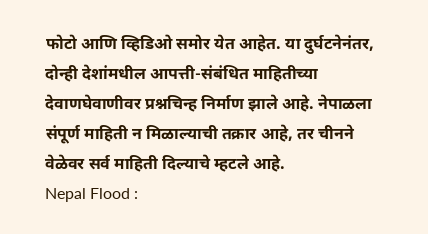फोटो आणि व्हिडिओ समोर येत आहेत. या दुर्घटनेनंतर, दोन्ही देशांमधील आपत्ती-संबंधित माहितीच्या देवाणघेवाणीवर प्रश्नचिन्ह निर्माण झाले आहे. नेपाळला संपूर्ण माहिती न मिळाल्याची तक्रार आहे, तर चीनने वेळेवर सर्व माहिती दिल्याचे म्हटले आहे.
Nepal Flood :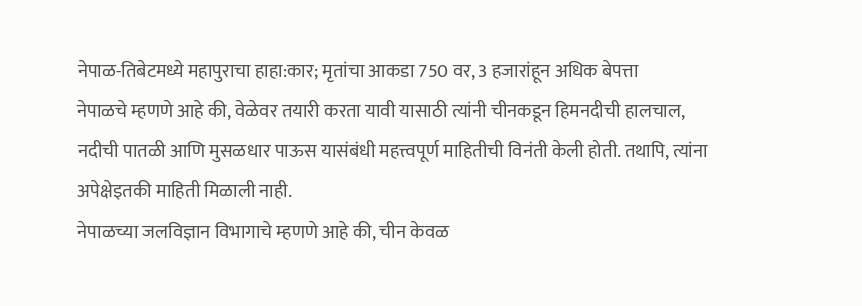नेपाळ-तिबेटमध्ये महापुराचा हाहा:कार; मृतांचा आकडा 750 वर, 3 हजारांहून अधिक बेपत्ता
नेपाळचे म्हणणे आहे की, वेळेवर तयारी करता यावी यासाठी त्यांनी चीनकडून हिमनदीची हालचाल, नदीची पातळी आणि मुसळधार पाऊस यासंबंधी महत्त्वपूर्ण माहितीची विनंती केली होती. तथापि, त्यांना अपेक्षेइतकी माहिती मिळाली नाही.
नेपाळच्या जलविज्ञान विभागाचे म्हणणे आहे की, चीन केवळ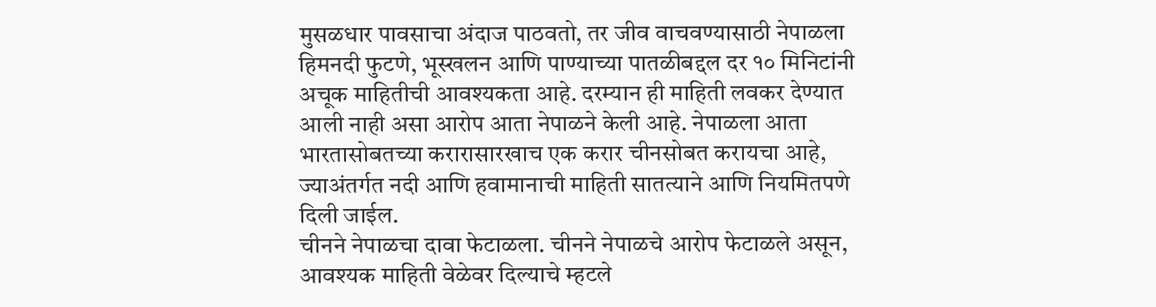मुसळधार पावसाचा अंदाज पाठवतो, तर जीव वाचवण्यासाठी नेपाळला हिमनदी फुटणे, भूस्खलन आणि पाण्याच्या पातळीबद्दल दर १० मिनिटांनी अचूक माहितीची आवश्यकता आहे. दरम्यान ही माहिती लवकर देण्यात आली नाही असा आरोप आता नेपाळने केली आहे. नेपाळला आता भारतासोबतच्या करारासारखाच एक करार चीनसोबत करायचा आहे, ज्याअंतर्गत नदी आणि हवामानाची माहिती सातत्याने आणि नियमितपणे दिली जाईल.
चीनने नेपाळचा दावा फेटाळला. चीनने नेपाळचे आरोप फेटाळले असून, आवश्यक माहिती वेळेवर दिल्याचे म्हटले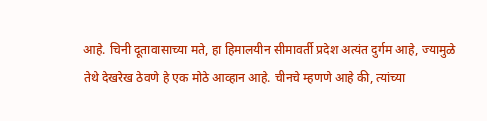आहे. चिनी दूतावासाच्या मते, हा हिमालयीन सीमावर्ती प्रदेश अत्यंत दुर्गम आहे, ज्यामुळे तेथे देखरेख ठेवणे हे एक मोठे आव्हान आहे. चीनचे म्हणणे आहे की, त्यांच्या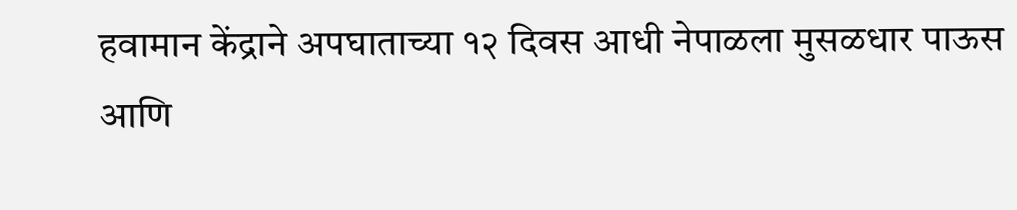हवामान केंद्राने अपघाताच्या १२ दिवस आधी नेपाळला मुसळधार पाऊस आणि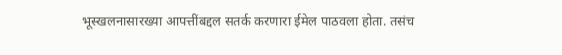भूस्खलनासारख्या आपत्तींबद्दल सतर्क करणारा ईमेल पाठवला होता. तसंच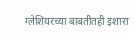ग्लेशियरच्या बाबतीतही इशारा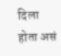दिला होता असं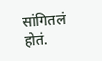सांगितलं होतं.